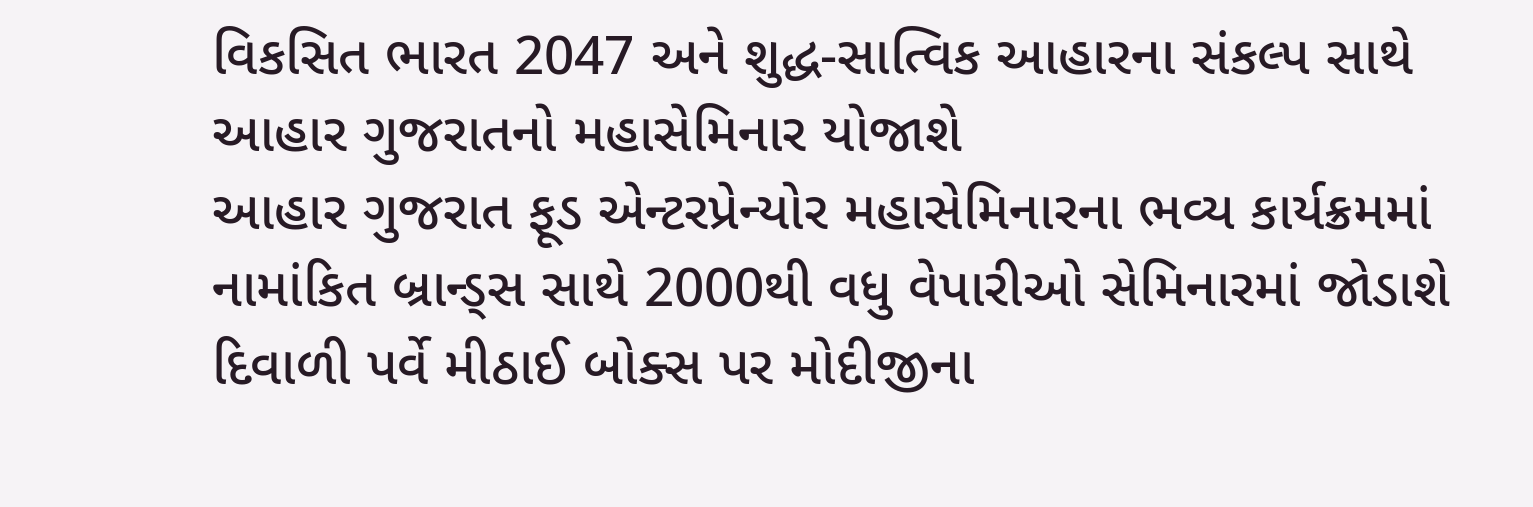વિકસિત ભારત 2047 અને શુદ્ધ-સાત્વિક આહારના સંકલ્પ સાથે આહાર ગુજરાતનો મહાસેમિનાર યોજાશે
આહાર ગુજરાત ફૂડ એન્ટરપ્રેન્યોર મહાસેમિનારના ભવ્ય કાર્યક્રમમાં નામાંકિત બ્રાન્ડ્સ સાથે 2000થી વધુ વેપારીઓ સેમિનારમાં જોડાશે દિવાળી પર્વે મીઠાઈ બોક્સ પર મોદીજીના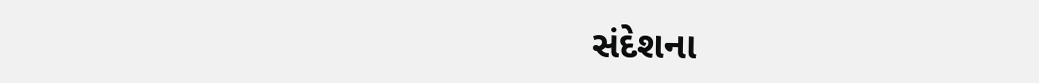સંદેશના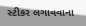સ્ટીકર લગાવવાના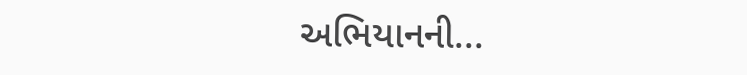અભિયાનની...